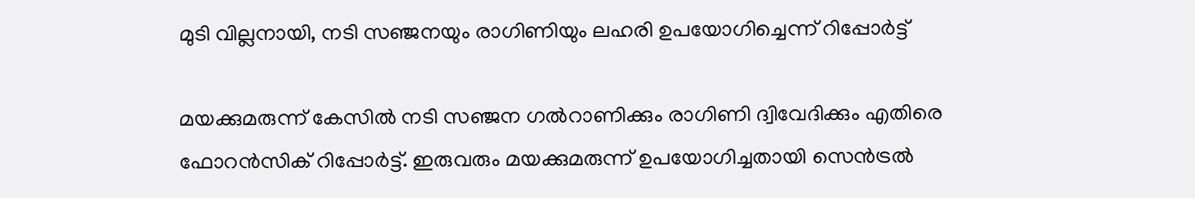മുടി വില്ലനായി, നടി സഞ്ജനയും രാഗിണിയും ലഹരി ഉപയോഗിച്ചെന്ന് റിപ്പോര്‍ട്ട്

മയക്കുമരുന്ന് കേസില്‍ നടി സഞ്ജന ഗല്‍റാണിക്കും രാഗിണി ദ്വിവേദിക്കും എതിരെ ഫോറന്‍സിക് റിപ്പോര്‍ട്ട്. ഇരുവരും മയക്കുമരുന്ന് ഉപയോഗിച്ചതായി സെന്‍ട്രല്‍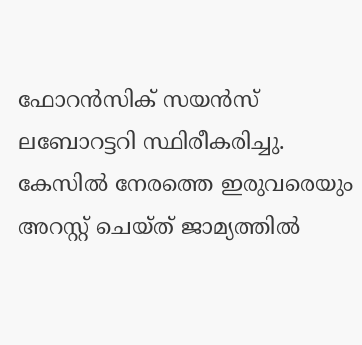ഫോറന്‍സിക് സയന്‍സ് ലബോറട്ടറി സ്ഥിരീകരിച്ചു. കേസില്‍ നേരത്തെ ഇരുവരെയും അറസ്റ്റ് ചെയ്ത് ജാമ്യത്തില്‍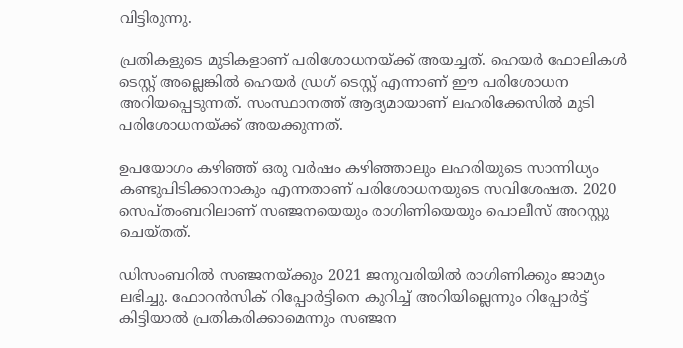വിട്ടിരുന്നു.

പ്രതികളുടെ മുടികളാണ് പരിശോധനയ്ക്ക് അയച്ചത്. ഹെയര്‍ ഫോലികള്‍ ടെസ്റ്റ് അല്ലെങ്കില്‍ ഹെയര്‍ ഡ്രഗ് ടെസ്റ്റ് എന്നാണ് ഈ പരിശോധന അറിയപ്പെടുന്നത്. സംസ്ഥാനത്ത് ആദ്യമായാണ് ലഹരിക്കേസില്‍ മുടി പരിശോധനയ്ക്ക് അയക്കുന്നത്.

ഉപയോഗം കഴിഞ്ഞ് ഒരു വര്‍ഷം കഴിഞ്ഞാലും ലഹരിയുടെ സാന്നിധ്യം കണ്ടുപിടിക്കാനാകും എന്നതാണ് പരിശോധനയുടെ സവിശേഷത. 2020 സെപ്തംബറിലാണ് സഞ്ജനയെയും രാഗിണിയെയും പൊലീസ് അറസ്റ്റു ചെയ്തത്.

ഡിസംബറില്‍ സഞ്ജനയ്ക്കും 2021 ജനുവരിയില്‍ രാഗിണിക്കും ജാമ്യം ലഭിച്ചു. ഫോറന്‍സിക് റിപ്പോര്‍ട്ടിനെ കുറിച്ച് അറിയില്ലെന്നും റിപ്പോര്‍ട്ട് കിട്ടിയാല്‍ പ്രതികരിക്കാമെന്നും സഞ്ജന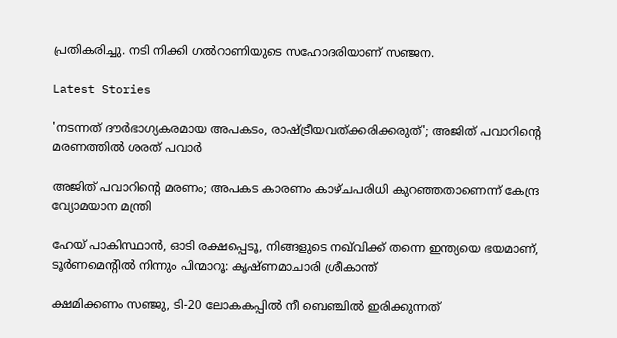പ്രതികരിച്ചു. നടി നിക്കി ഗല്‍റാണിയുടെ സഹോദരിയാണ് സഞ്ജന.

Latest Stories

'നടന്നത് ദൗര്‍ഭാഗ്യകരമായ അപകടം, രാഷ്ട്രീയവത്ക്കരിക്കരുത്'; അജിത് പവാറിന്റെ മരണത്തില്‍ ശരത് പവാർ

അജിത് പവാറിന്റെ മരണം; അപകട കാരണം കാഴ്ചപരിധി കുറഞ്ഞതാണെന്ന് കേന്ദ്ര വ്യോമയാന മന്ത്രി

ഹേയ് പാകിസ്ഥാൻ, ഓടി രക്ഷപ്പെടൂ, നിങ്ങളുടെ നഖ്‌വിക്ക് തന്നെ ഇന്ത്യയെ ഭയമാണ്, ടൂർണമെന്റിൽ നിന്നും പിന്മാറൂ: കൃഷ്ണമാചാരി ശ്രീകാന്ത്

ക്ഷമിക്കണം സഞ്ജു, ടി-20 ലോകകപ്പിൽ നീ ബെഞ്ചിൽ ഇരിക്കുന്നത്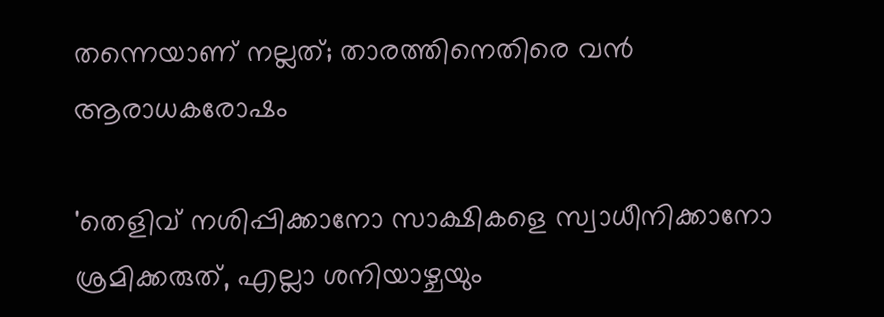തന്നെയാണ് നല്ലത്; താരത്തിനെതിരെ വൻ ആരാധകരോഷം

'തെളിവ് നശിപ്പിക്കാനോ സാക്ഷികളെ സ്വാധീനിക്കാനോ ശ്രമിക്കരുത്, എല്ലാ ശനിയാഴ്ചയും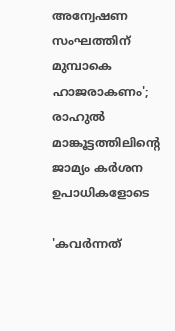അന്വേഷണ സംഘത്തിന് മുമ്പാകെ ഹാജരാകണം'; രാഹുൽ മാങ്കൂട്ടത്തിലിന്റെ ജാമ്യം കർശന ഉപാധികളോടെ

'കവർന്നത്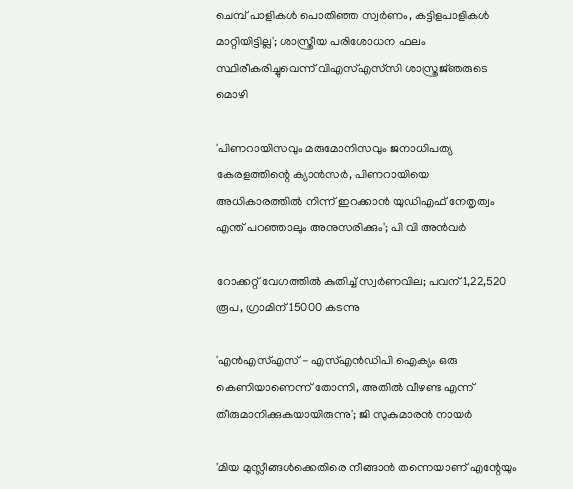ചെമ്പ് പാളികൾ പൊതിഞ്ഞ സ്വർണം, കട്ടിളപാളികൾ മാറ്റിയിട്ടില്ല'; ശാസ്ത്രീയ പരിശോധന ഫലം സ്ഥിരീകരിച്ചുവെന്ന് വിഎസ്എസ്‍സി ശാസ്ത്രജ്‌ഞരുടെ മൊഴി

'പിണറായിസവും മരുമോനിസവും ജനാധിപത്യ കേരളത്തിന്റെ ക്യാൻസർ, പിണറായിയെ അധികാരത്തിൽ നിന്ന് ഇറക്കാൻ യുഡിഎഫ് നേതൃത്വം എന്ത്‌ പറഞ്ഞാലും അനുസരിക്കും'; പി വി അൻവർ

റോക്കറ്റ് വേഗത്തിൽ കുതിച്ച് സ്വർണവില; പവന് 1,22,520 രൂപ, ഗ്രാമിന് 15000 കടന്നു

'എന്‍എസ്എസ് - എസ്എന്‍ഡിപി ഐക്യം ഒരു കെണിയാണെന്ന് തോന്നി, അതിൽ വീഴണ്ട എന്ന് തീരുമാനിക്കുകയായിരുന്നു'; ജി സുകുമാരൻ നായർ

'മിയ മുസ്ലീങ്ങള്‍ക്കെതിരെ നീങ്ങാന്‍ തന്നെയാണ് എന്റേയും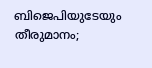ബിജെപിയുടേയും തീരുമാനം;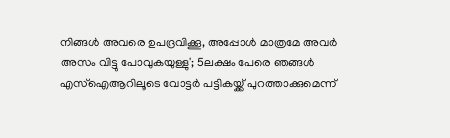നിങ്ങള്‍ അവരെ ഉപദ്രവിക്കൂ, അപ്പോള്‍ മാത്രമേ അവര്‍ അസം വിട്ടു പോവുകയുള്ളു'; 5ലക്ഷം പേരെ ഞങ്ങള്‍ എസ്‌ഐആറിലൂടെ വോട്ടര്‍ പട്ടികയ്ക്ക് പുറത്താക്കുമെന്ന്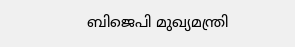ബിജെപി മുഖ്യമന്ത്രി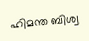ഹിമന്ത ബിശ്വ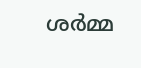ശര്‍മ്മ